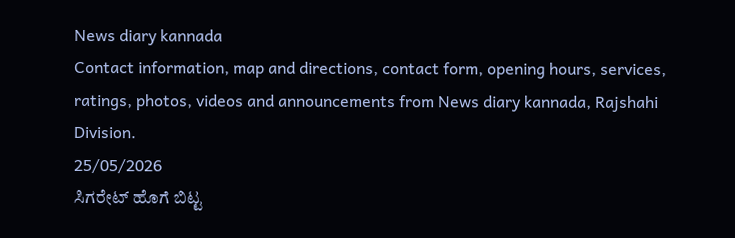News diary kannada
Contact information, map and directions, contact form, opening hours, services, ratings, photos, videos and announcements from News diary kannada, Rajshahi Division.
25/05/2026
ಸಿಗರೇಟ್ ಹೊಗೆ ಬಿಟ್ಟ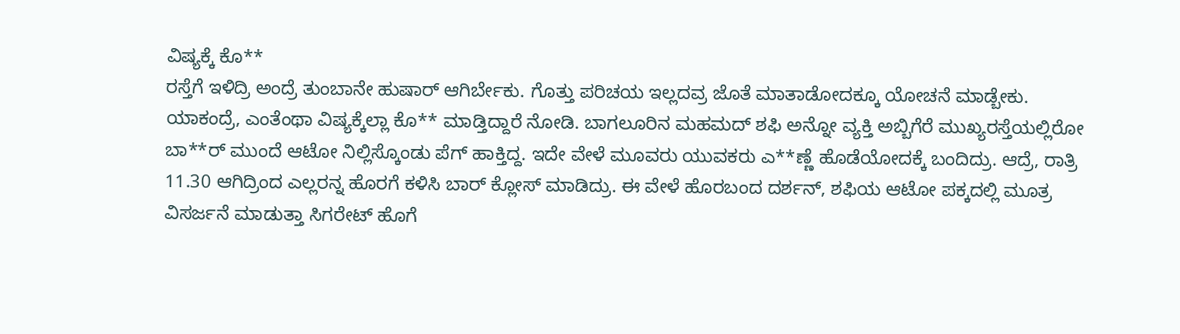ವಿಷ್ಯಕ್ಕೆ ಕೊ**
ರಸ್ತೆಗೆ ಇಳಿದ್ರಿ ಅಂದ್ರೆ ತುಂಬಾನೇ ಹುಷಾರ್ ಆಗಿರ್ಬೇಕು. ಗೊತ್ತು ಪರಿಚಯ ಇಲ್ಲದವ್ರ ಜೊತೆ ಮಾತಾಡೋದಕ್ಕೂ ಯೋಚನೆ ಮಾಡ್ಬೇಕು. ಯಾಕಂದ್ರೆ, ಎಂತೆಂಥಾ ವಿಷ್ಯಕ್ಕೆಲ್ಲಾ ಕೊ** ಮಾಡ್ತಿದ್ದಾರೆ ನೋಡಿ. ಬಾಗಲೂರಿನ ಮಹಮದ್ ಶಫಿ ಅನ್ನೋ ವ್ಯಕ್ತಿ ಅಬ್ಬಿಗೆರೆ ಮುಖ್ಯರಸ್ತೆಯಲ್ಲಿರೋ ಬಾ**ರ್ ಮುಂದೆ ಆಟೋ ನಿಲ್ಲಿಸ್ಕೊಂಡು ಪೆಗ್ ಹಾಕ್ತಿದ್ದ. ಇದೇ ವೇಳೆ ಮೂವರು ಯುವಕರು ಎ**ಣ್ಣೆ ಹೊಡೆಯೋದಕ್ಕೆ ಬಂದಿದ್ರು. ಆದ್ರೆ, ರಾತ್ರಿ 11.30 ಆಗಿದ್ರಿಂದ ಎಲ್ಲರನ್ನ ಹೊರಗೆ ಕಳಿಸಿ ಬಾರ್ ಕ್ಲೋಸ್ ಮಾಡಿದ್ರು. ಈ ವೇಳೆ ಹೊರಬಂದ ದರ್ಶನ್, ಶಫಿಯ ಆಟೋ ಪಕ್ಕದಲ್ಲಿ ಮೂತ್ರ ವಿಸರ್ಜನೆ ಮಾಡುತ್ತಾ ಸಿಗರೇಟ್ ಹೊಗೆ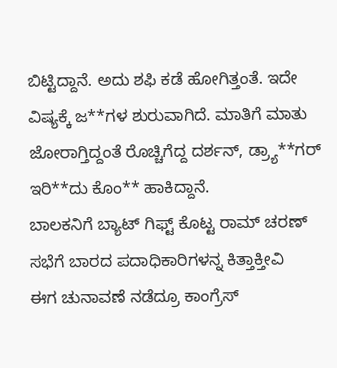ಬಿಟ್ಟಿದ್ದಾನೆ. ಅದು ಶಫಿ ಕಡೆ ಹೋಗಿತ್ತಂತೆ. ಇದೇ ವಿಷ್ಯಕ್ಕೆ ಜ**ಗಳ ಶುರುವಾಗಿದೆ. ಮಾತಿಗೆ ಮಾತು ಜೋರಾಗ್ತಿದ್ದಂತೆ ರೊಚ್ಚಿಗೆದ್ದ ದರ್ಶನ್, ಡ್ರ್ಯಾ**ಗರ್ ಇರಿ**ದು ಕೊಂ** ಹಾಕಿದ್ದಾನೆ.
ಬಾಲಕನಿಗೆ ಬ್ಯಾಟ್ ಗಿಫ್ಟ್ ಕೊಟ್ಟ ರಾಮ್ ಚರಣ್
ಸಭೆಗೆ ಬಾರದ ಪದಾಧಿಕಾರಿಗಳನ್ನ ಕಿತ್ತಾಕ್ತೀವಿ
ಈಗ ಚುನಾವಣೆ ನಡೆದ್ರೂ ಕಾಂಗ್ರೆಸ್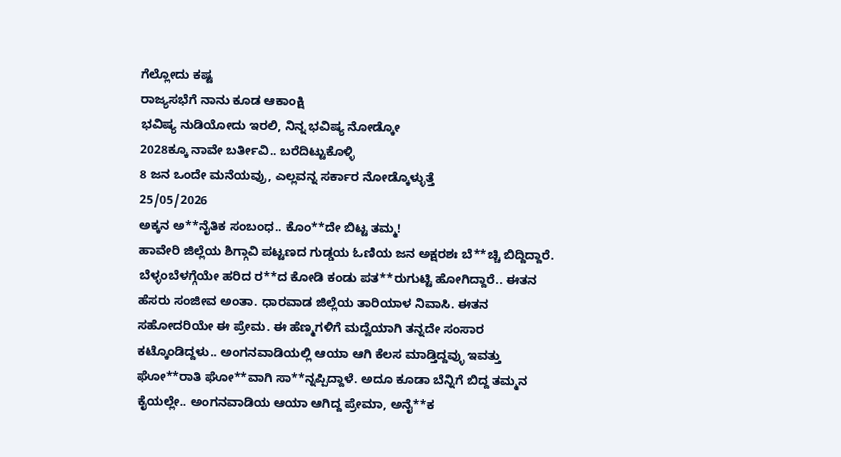ಗೆಲ್ಲೋದು ಕಷ್ಟ
ರಾಜ್ಯಸಭೆಗೆ ನಾನು ಕೂಡ ಆಕಾಂಕ್ಷಿ
ಭವಿಷ್ಯ ನುಡಿಯೋದು ಇರಲಿ, ನಿನ್ನ ಭವಿಷ್ಯ ನೋಡ್ಕೋ
2028ಕ್ಕೂ ನಾವೇ ಬರ್ತೀವಿ.. ಬರೆದಿಟ್ಟುಕೊಳ್ಳಿ
8 ಜನ ಒಂದೇ ಮನೆಯವ್ರು, ಎಲ್ಲವನ್ನ ಸರ್ಕಾರ ನೋಡ್ಕೊಳ್ಳುತ್ತೆ
25/05/2026
ಅಕ್ಕನ ಅ**ನೈತಿಕ ಸಂಬಂಧ.. ಕೊಂ**ದೇ ಬಿಟ್ಟ ತಮ್ಮ!
ಹಾವೇರಿ ಜಿಲ್ಲೆಯ ಶಿಗ್ಗಾವಿ ಪಟ್ಟಣದ ಗುಡ್ಡಯ ಓಣಿಯ ಜನ ಅಕ್ಷರಶಃ ಬೆ**ಚ್ಚಿ ಬಿದ್ದಿದ್ದಾರೆ. ಬೆಳ್ಳಂಬೆಳಗ್ಗೆಯೇ ಹರಿದ ರ**ದ ಕೋಡಿ ಕಂಡು ಪತ**ರುಗುಟ್ಟಿ ಹೋಗಿದ್ದಾರೆ.. ಈತನ ಹೆಸರು ಸಂಜೀವ ಅಂತಾ. ಧಾರವಾಡ ಜಿಲ್ಲೆಯ ತಾರಿಯಾಳ ನಿವಾಸಿ. ಈತನ ಸಹೋದರಿಯೇ ಈ ಪ್ರೇಮ. ಈ ಹೆಣ್ಮಗಳಿಗೆ ಮದ್ವೆಯಾಗಿ ತನ್ನದೇ ಸಂಸಾರ ಕಟ್ಕೊಂಡಿದ್ದಳು.. ಅಂಗನವಾಡಿಯಲ್ಲಿ ಆಯಾ ಆಗಿ ಕೆಲಸ ಮಾಡ್ತಿದ್ದವ್ಳು ಇವತ್ತು ಘೋ**ರಾತಿ ಘೋ**ವಾಗಿ ಸಾ**ನ್ನಪ್ಪಿದ್ದಾಳೆ. ಅದೂ ಕೂಡಾ ಬೆನ್ನಿಗೆ ಬಿದ್ದ ತಮ್ಮನ ಕೈಯಲ್ಲೇ.. ಅಂಗನವಾಡಿಯ ಆಯಾ ಆಗಿದ್ದ ಪ್ರೇಮಾ, ಅನೈ**ಕ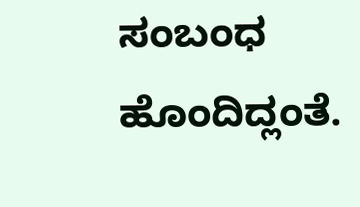ಸಂಬಂಧ ಹೊಂದಿದ್ಲಂತೆ.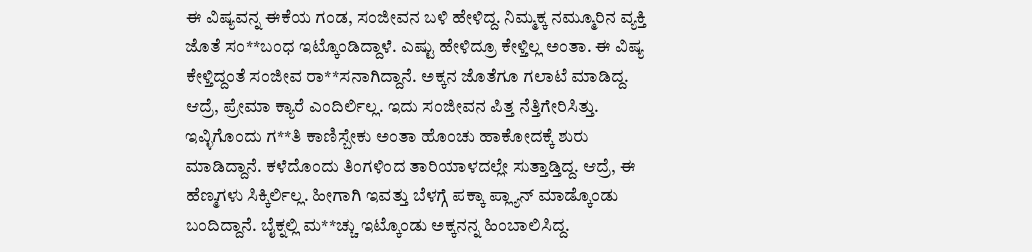ಈ ವಿಷ್ಯವನ್ನ ಈಕೆಯ ಗಂಡ, ಸಂಜೀವನ ಬಳಿ ಹೇಳಿದ್ದ. ನಿಮ್ಮಕ್ಕ ನಮ್ಮೂರಿನ ವ್ಯಕ್ತಿ ಜೊತೆ ಸಂ**ಬಂಧ ಇಟ್ಕೊಂಡಿದ್ದಾಳೆ. ಎಷ್ಟು ಹೇಳಿದ್ರೂ ಕೇಳ್ತಿಲ್ಲ ಅಂತಾ. ಈ ವಿಷ್ಯ ಕೇಳ್ತಿದ್ದಂತೆ ಸಂಜೀವ ರಾ**ಸನಾಗಿದ್ದಾನೆ. ಅಕ್ಕನ ಜೊತೆಗೂ ಗಲಾಟೆ ಮಾಡಿದ್ದ. ಆದ್ರೆ, ಪ್ರೇಮಾ ಕ್ಯಾರೆ ಎಂದಿರ್ಲಿಲ್ಲ. ಇದು ಸಂಜೀವನ ಪಿತ್ತ ನೆತ್ತಿಗೇರಿಸಿತ್ತು. ಇವ್ಳಿಗೊಂದು ಗ**ತಿ ಕಾಣಿಸ್ಬೇಕು ಅಂತಾ ಹೊಂಚು ಹಾಕೋದಕ್ಕೆ ಶುರು ಮಾಡಿದ್ದಾನೆ. ಕಳೆದೊಂದು ತಿಂಗಳಿಂದ ತಾರಿಯಾಳದಲ್ಲೇ ಸುತ್ತಾಡ್ತಿದ್ದ. ಆದ್ರೆ, ಈ ಹೆಣ್ಮಗಳು ಸಿಕ್ಕಿರ್ಲಿಲ್ಲ. ಹೀಗಾಗಿ ಇವತ್ತು ಬೆಳಗ್ಗೆ ಪಕ್ಕಾ ಪ್ಲ್ಯಾನ್ ಮಾಡ್ಕೊಂಡು ಬಂದಿದ್ದಾನೆ. ಬೈಕ್ನಲ್ಲಿ ಮ**ಚ್ಚು ಇಟ್ಕೊಂಡು ಅಕ್ಕನನ್ನ ಹಿಂಬಾಲಿಸಿದ್ದ.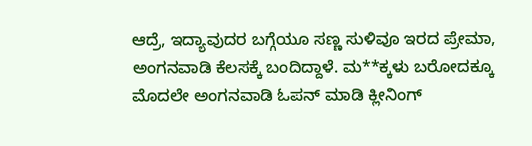ಆದ್ರೆ, ಇದ್ಯಾವುದರ ಬಗ್ಗೆಯೂ ಸಣ್ಣ ಸುಳಿವೂ ಇರದ ಪ್ರೇಮಾ, ಅಂಗನವಾಡಿ ಕೆಲಸಕ್ಕೆ ಬಂದಿದ್ದಾಳೆ. ಮ**ಕ್ಕಳು ಬರೋದಕ್ಕೂ ಮೊದಲೇ ಅಂಗನವಾಡಿ ಓಪನ್ ಮಾಡಿ ಕ್ಲೀನಿಂಗ್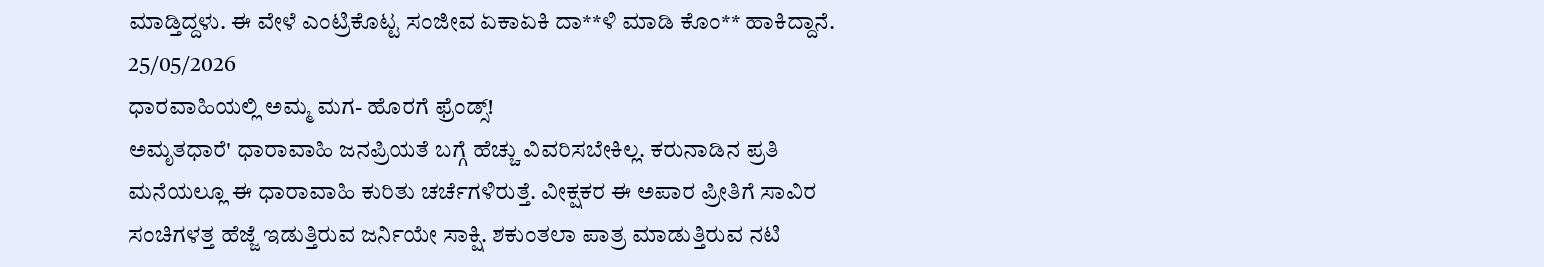ಮಾಡ್ತಿದ್ದಳು. ಈ ವೇಳೆ ಎಂಟ್ರಿಕೊಟ್ಟ ಸಂಜೀವ ಏಕಾಏಕಿ ದಾ**ಳಿ ಮಾಡಿ ಕೊಂ** ಹಾಕಿದ್ದಾನೆ.
25/05/2026
ಧಾರವಾಹಿಯಲ್ಲಿ ಅಮ್ಮ ಮಗ- ಹೊರಗೆ ಫ್ರೆಂಡ್ಸ್!
ಅಮೃತಧಾರೆ' ಧಾರಾವಾಹಿ ಜನಪ್ರಿಯತೆ ಬಗ್ಗೆ ಹೆಚ್ಚು ವಿವರಿಸಬೇಕಿಲ್ಲ. ಕರುನಾಡಿನ ಪ್ರತಿ ಮನೆಯಲ್ಲೂ ಈ ಧಾರಾವಾಹಿ ಕುರಿತು ಚರ್ಚೆಗಳಿರುತ್ತೆ. ವೀಕ್ಷಕರ ಈ ಅಪಾರ ಪ್ರೀತಿಗೆ ಸಾವಿರ ಸಂಚಿಗಳತ್ತ ಹೆಜ್ಜೆ ಇಡುತ್ತಿರುವ ಜರ್ನಿಯೇ ಸಾಕ್ಷಿ. ಶಕುಂತಲಾ ಪಾತ್ರ ಮಾಡುತ್ತಿರುವ ನಟಿ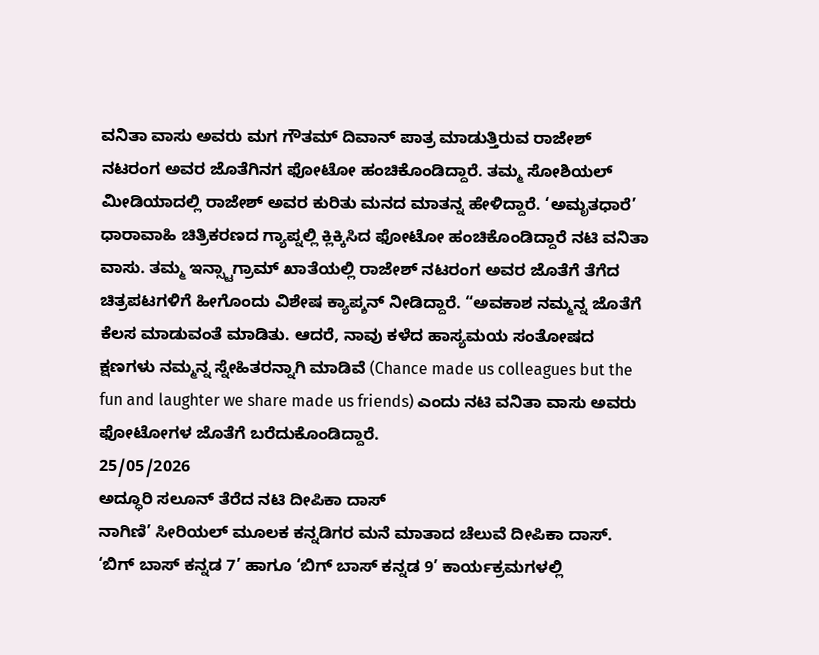ವನಿತಾ ವಾಸು ಅವರು ಮಗ ಗೌತಮ್ ದಿವಾನ್ ಪಾತ್ರ ಮಾಡುತ್ತಿರುವ ರಾಜೇಶ್ ನಟರಂಗ ಅವರ ಜೊತೆಗಿನಗ ಫೋಟೋ ಹಂಚಿಕೊಂಡಿದ್ದಾರೆ. ತಮ್ಮ ಸೋಶಿಯಲ್ ಮೀಡಿಯಾದಲ್ಲಿ ರಾಜೇಶ್ ಅವರ ಕುರಿತು ಮನದ ಮಾತನ್ನ ಹೇಳಿದ್ದಾರೆ. ‘ಅಮೃತಧಾರೆ’ ಧಾರಾವಾಹಿ ಚಿತ್ರಿಕರಣದ ಗ್ಯಾಪ್ನಲ್ಲಿ ಕ್ಲಿಕ್ಕಿಸಿದ ಫೋಟೋ ಹಂಚಿಕೊಂಡಿದ್ದಾರೆ ನಟಿ ವನಿತಾ ವಾಸು. ತಮ್ಮ ಇನ್ಸ್ಟಾಗ್ರಾಮ್ ಖಾತೆಯಲ್ಲಿ ರಾಜೇಶ್ ನಟರಂಗ ಅವರ ಜೊತೆಗೆ ತೆಗೆದ ಚಿತ್ರಪಟಗಳಿಗೆ ಹೀಗೊಂದು ವಿಶೇಷ ಕ್ಯಾಪ್ಶನ್ ನೀಡಿದ್ದಾರೆ. “ಅವಕಾಶ ನಮ್ಮನ್ನ ಜೊತೆಗೆ ಕೆಲಸ ಮಾಡುವಂತೆ ಮಾಡಿತು. ಆದರೆ, ನಾವು ಕಳೆದ ಹಾಸ್ಯಮಯ ಸಂತೋಷದ ಕ್ಷಣಗಳು ನಮ್ಮನ್ನ ಸ್ನೇಹಿತರನ್ನಾಗಿ ಮಾಡಿವೆ (Chance made us colleagues but the fun and laughter we share made us friends) ಎಂದು ನಟಿ ವನಿತಾ ವಾಸು ಅವರು ಫೋಟೋಗಳ ಜೊತೆಗೆ ಬರೆದುಕೊಂಡಿದ್ದಾರೆ.
25/05/2026
ಅದ್ಧೂರಿ ಸಲೂನ್ ತೆರೆದ ನಟಿ ದೀಪಿಕಾ ದಾಸ್
ನಾಗಿಣಿ’ ಸೀರಿಯಲ್ ಮೂಲಕ ಕನ್ನಡಿಗರ ಮನೆ ಮಾತಾದ ಚೆಲುವೆ ದೀಪಿಕಾ ದಾಸ್. ‘ಬಿಗ್ ಬಾಸ್ ಕನ್ನಡ 7’ ಹಾಗೂ ‘ಬಿಗ್ ಬಾಸ್ ಕನ್ನಡ 9’ ಕಾರ್ಯಕ್ರಮಗಳಲ್ಲಿ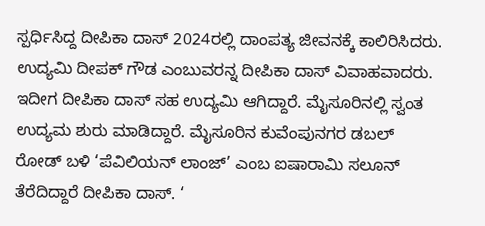ಸ್ಪರ್ಧಿಸಿದ್ದ ದೀಪಿಕಾ ದಾಸ್ 2024ರಲ್ಲಿ ದಾಂಪತ್ಯ ಜೀವನಕ್ಕೆ ಕಾಲಿರಿಸಿದರು. ಉದ್ಯಮಿ ದೀಪಕ್ ಗೌಡ ಎಂಬುವರನ್ನ ದೀಪಿಕಾ ದಾಸ್ ವಿವಾಹವಾದರು. ಇದೀಗ ದೀಪಿಕಾ ದಾಸ್ ಸಹ ಉದ್ಯಮಿ ಆಗಿದ್ದಾರೆ. ಮೈಸೂರಿನಲ್ಲಿ ಸ್ವಂತ ಉದ್ಯಮ ಶುರು ಮಾಡಿದ್ದಾರೆ. ಮೈಸೂರಿನ ಕುವೆಂಪುನಗರ ಡಬಲ್ ರೋಡ್ ಬಳಿ ‘ಪೆವಿಲಿಯನ್ ಲಾಂಜ್’ ಎಂಬ ಐಷಾರಾಮಿ ಸಲೂನ್ ತೆರೆದಿದ್ದಾರೆ ದೀಪಿಕಾ ದಾಸ್. ‘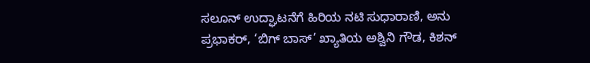ಸಲೂನ್ ಉದ್ಘಾಟನೆಗೆ ಹಿರಿಯ ನಟಿ ಸುಧಾರಾಣಿ, ಅನು ಪ್ರಭಾಕರ್, ‘ಬಿಗ್ ಬಾಸ್’ ಖ್ಯಾತಿಯ ಅಶ್ವಿನಿ ಗೌಡ, ಕಿಶನ್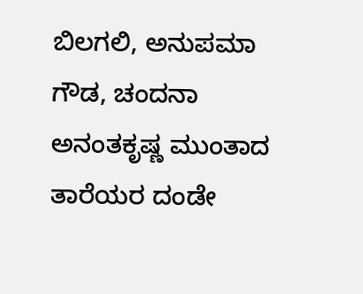ಬಿಲಗಲಿ, ಅನುಪಮಾ ಗೌಡ, ಚಂದನಾ ಅನಂತಕೃಷ್ಣ ಮುಂತಾದ ತಾರೆಯರ ದಂಡೇ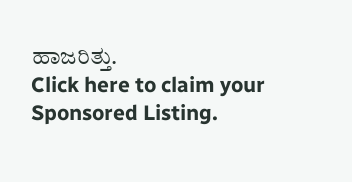ಹಾಜರಿತ್ತು.
Click here to claim your Sponsored Listing.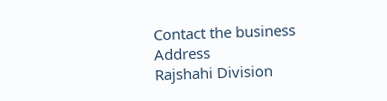Contact the business
Address
Rajshahi Division